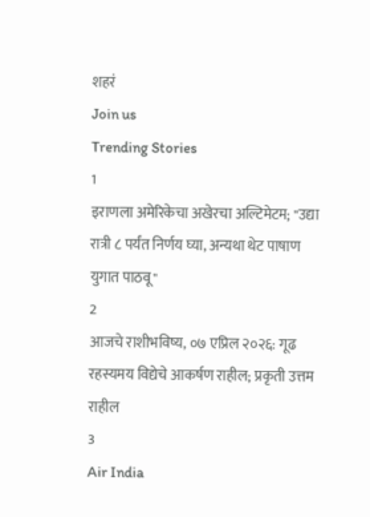शहरं
Join us
Trending Stories
1
इराणला अमेरिकेचा अखेरचा अल्टिमेटम; "उद्या रात्री ८ पर्यंत निर्णय घ्या, अन्यथा थेट पाषाण युगात पाठवू"
2
आजचे राशीभविष्य, ०७ एप्रिल २०२६: गूढ रहस्यमय विद्येचे आकर्षण राहील; प्रकृती उत्तम राहील
3
Air India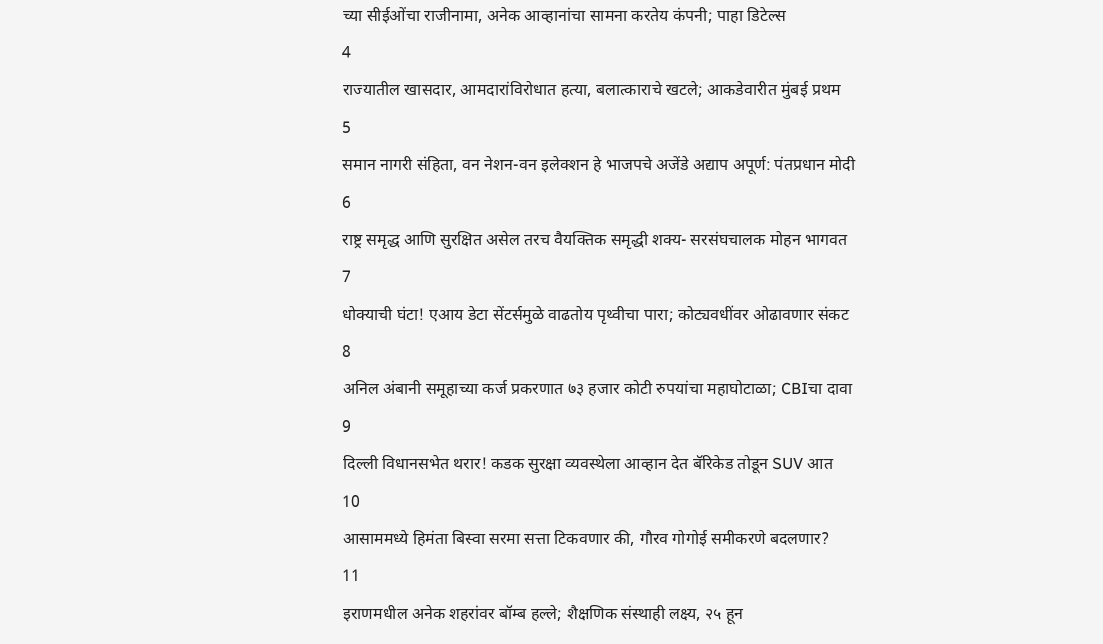च्या सीईओंचा राजीनामा, अनेक आव्हानांचा सामना करतेय कंपनी; पाहा डिटेल्स
4
राज्यातील खासदार, आमदारांविरोधात हत्या, बलात्काराचे खटले; आकडेवारीत मुंबई प्रथम
5
समान नागरी संहिता, वन नेशन-वन इलेक्शन हे भाजपचे अजेंडे अद्याप अपूर्ण: पंतप्रधान मोदी
6
राष्ट्र समृद्ध आणि सुरक्षित असेल तरच वैयक्तिक समृद्धी शक्य- सरसंघचालक मोहन भागवत
7
धोक्याची घंटा! एआय डेटा सेंटर्समुळे वाढतोय पृथ्वीचा पारा; कोट्यवधींवर ओढावणार संकट
8
अनिल अंबानी समूहाच्या कर्ज प्रकरणात ७३ हजार कोटी रुपयांचा महाघोटाळा; CBIचा दावा
9
दिल्ली विधानसभेत थरार! कडक सुरक्षा व्यवस्थेला आव्हान देत बॅरिकेड तोडून SUV आत
10
आसाममध्ये हिमंता बिस्वा सरमा सत्ता टिकवणार की, गौरव गोगोई समीकरणे बदलणार?
11
इराणमधील अनेक शहरांवर बॉम्ब हल्ले; शैक्षणिक संस्थाही लक्ष्य, २५ हून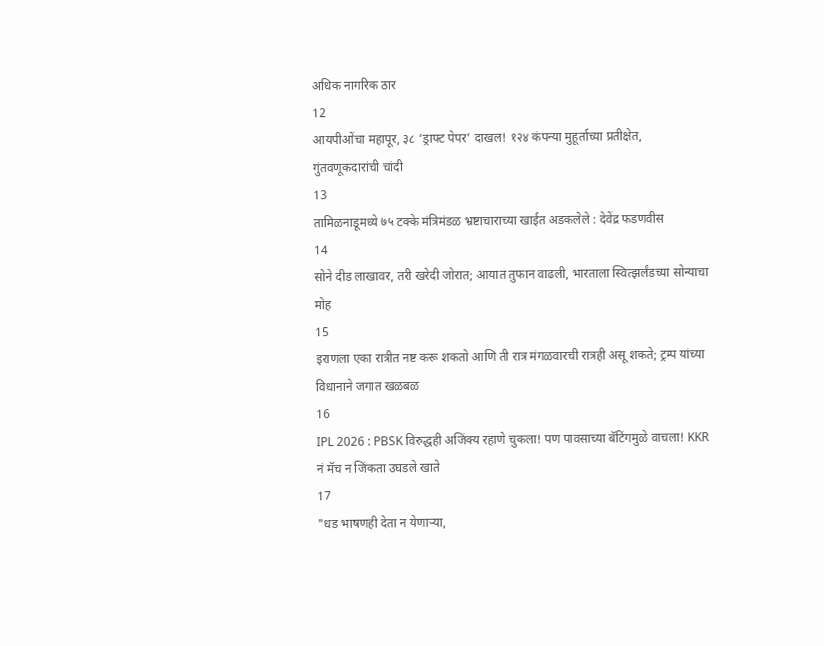अधिक नागरिक ठार
12
आयपीओंचा महापूर, ३८ ‘ड्राफ्ट पेपर’ दाखल! १२४ कंपन्या मुहूर्ताच्या प्रतीक्षेत, गुंतवणूकदारांची चांदी
13
तामिळनाडूमध्ये ७५ टक्के मंत्रिमंडळ भ्रष्टाचाराच्या खाईत अडकलेले : देवेंद्र फडणवीस
14
सोने दीड लाखावर, तरी खरेदी जोरात; आयात तुफान वाढली, भारताला स्वित्झर्लंडच्या सोन्याचा मोह
15
इराणला एका रात्रीत नष्ट करू शकतो आणि ती रात्र मंगळवारची रात्रही असू शकते; ट्रम्प यांच्या विधानाने जगात खळबळ
16
IPL 2026 : PBSK विरुद्धही अजिंक्य रहाणे चुकला! पण पावसाच्या बॅटिंगमुळे वाचला! KKR नं मॅच न जिंकता उघडले खाते
17
"धड भाषणही देता न येणाऱ्या,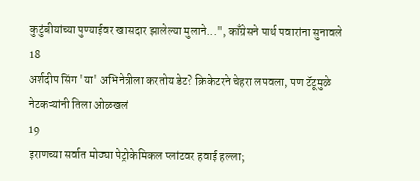कुटुंबीयांच्या पुण्याईवर खासदार झालेल्या मुलाने...", काँग्रेसने पार्थ पवारांना सुनावले
18
अर्शदीप सिंग 'या' अभिनेत्रीला करतोय डेट? क्रिकेटरने चेहरा लपवला, पण टॅटूमुळे नेटकऱ्यांनी तिला ओळखलं
19
इराणच्या सर्वात मोठ्या पेट्रोकेमिकल प्लांटवर हवाई हल्ला;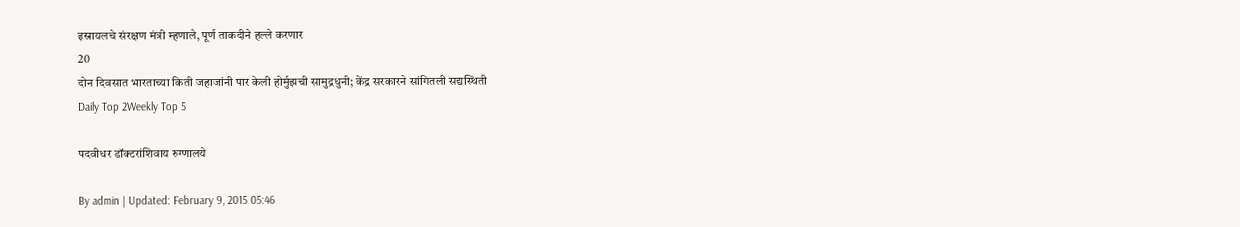इस्रायलचे संरक्षण मंत्री म्हणाले, पूर्ण ताकदीने हल्ले करणार
20
दोन दिवसात भारताच्या किती जहाजांनी पार केली होर्मुझची सामुद्रधुनी; केंद्र सरकारने सांगितली सद्यस्थिती
Daily Top 2Weekly Top 5

पदवीधर डॉक्टरांशिवाय रुग्णालये

By admin | Updated: February 9, 2015 05:46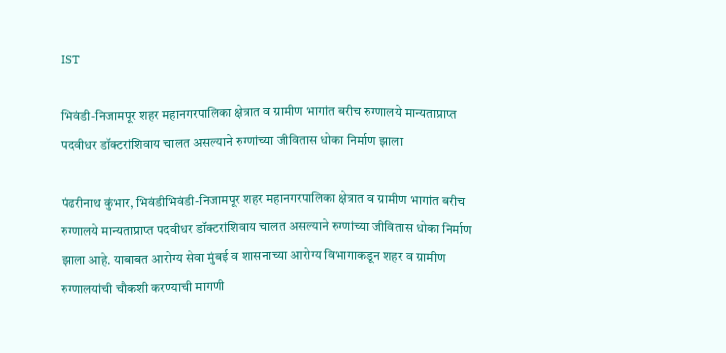IST

भिवंडी-निजामपूर शहर महानगरपालिका क्षेत्रात व ग्रामीण भागांत बरीच रुग्णालये मान्यताप्राप्त पदवीधर डॉक्टरांशिवाय चालत असल्याने रुग्णांच्या जीवितास धोका निर्माण झाला

पंढरीनाथ कुंभार, भिवंडीभिवंडी-निजामपूर शहर महानगरपालिका क्षेत्रात व ग्रामीण भागांत बरीच रुग्णालये मान्यताप्राप्त पदवीधर डॉक्टरांशिवाय चालत असल्याने रुग्णांच्या जीवितास धोका निर्माण झाला आहे. याबाबत आरोग्य सेवा मुंबई व शासनाच्या आरोग्य विभागाकडून शहर व ग्रामीण रुग्णालयांची चौकशी करण्याची मागणी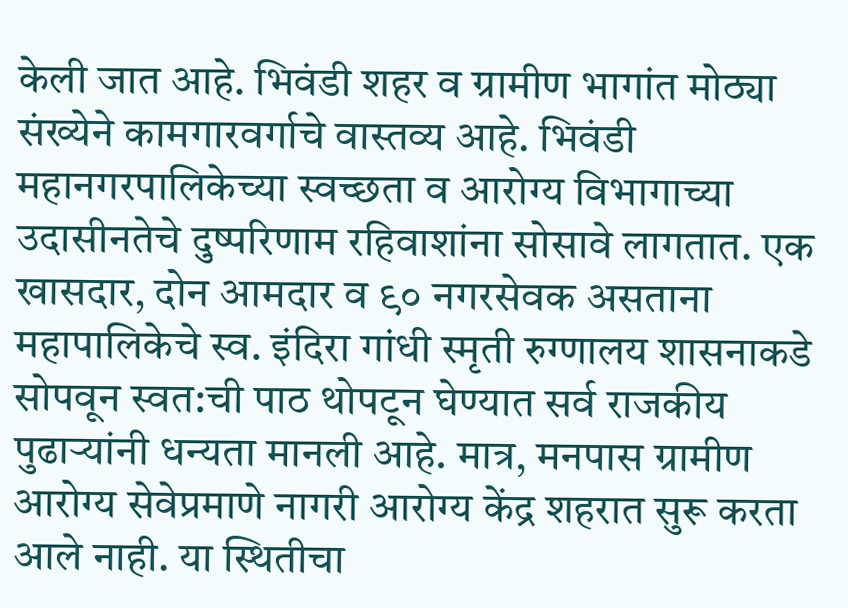केली जात आहे. भिवंडी शहर व ग्रामीण भागांत मोठ्या संख्येने कामगारवर्गाचे वास्तव्य आहे. भिवंडी महानगरपालिकेच्या स्वच्छता व आरोग्य विभागाच्या उदासीनतेचे दुष्परिणाम रहिवाशांना सोसावे लागतात. एक खासदार, दोन आमदार व ९० नगरसेवक असताना महापालिकेचे स्व. इंदिरा गांधी स्मृती रुग्णालय शासनाकडे सोपवून स्वत:ची पाठ थोपटून घेण्यात सर्व राजकीय पुढाऱ्यांनी धन्यता मानली आहे. मात्र, मनपास ग्रामीण आरोग्य सेवेप्रमाणे नागरी आरोग्य केंद्र शहरात सुरू करता आले नाही. या स्थितीचा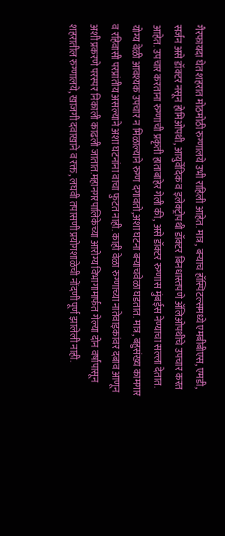गैरफायदा घेत शहरात मोठमोठी रुग्णालये उभी राहिली आहेत. मात्र, बऱ्याच हॉस्पिटल्समध्ये एमबीबीएस, एमडी, सर्जन असे डॉक्टर नसून होमिओपथी, आयुर्वेदिक व इलेक्ट्रोपथी डॉक्टर बिनधास्तपणे अ‍ॅलिओपथीचे उपचार करत आहेत. उपचार करताना रुग्णाची प्रकृती हाताबाहेर गेली की, असे डॉक्टर रुग्णास मुंबईस नेण्याचा सल्ला देतात. योग्य वेळी आवश्यक उपचार न मिळाल्याने रुग्ण दगावतो,अशा घटना बऱ्याचवेळा घडतात. मात्र, बहुसंख्य कामगार व रहिवासी परप्रांतीय असल्याने अशा घटनांना वाचा फुटत नाही. काही वेळा रुग्णाच्या नातेवाइकांवर दबाव आणून अशी प्रकरणे परस्पर निकाली काढली जातात.महानगरपालिकेच्या आरोग्य विभागामार्फत गेल्या दोन वर्षांपासून शहरातील रुग्णालये, खाजगी दवाखाने व रक्त, लघवी तपासणी प्रयोगशाळेची नोंदणी पूर्ण झालेली नाही.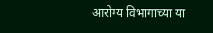आरोग्य विभागाच्या या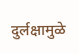दुर्लक्षामुळे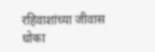रहिवाशांच्या जीवास धोका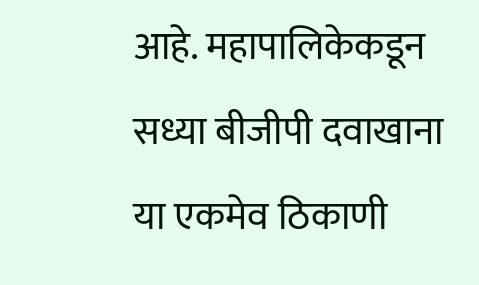आहे. महापालिकेकडून सध्या बीजीपी दवाखाना या एकमेव ठिकाणी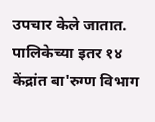उपचार केले जातात. पालिकेच्या इतर १४ केंद्रांत बा'रुग्ण विभाग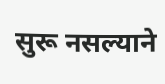सुरू नसल्याने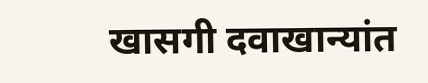खासगी दवाखान्यांत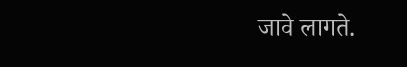जावे लागते.